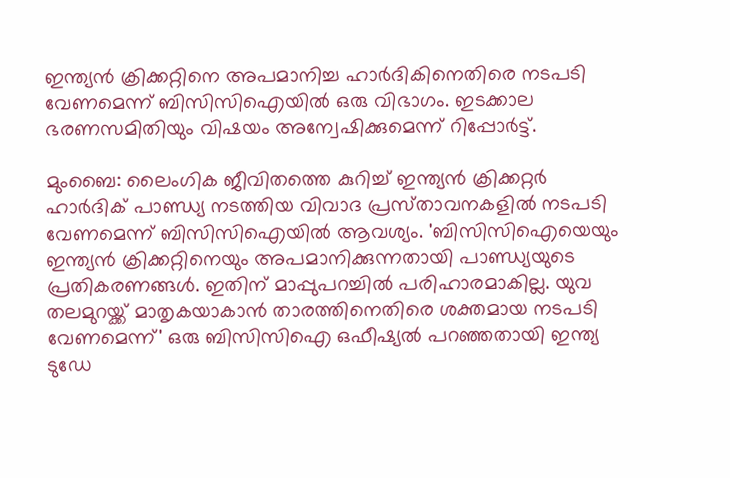ഇന്ത്യന്‍ ക്രിക്കറ്റിനെ അപമാനിച്ച ഹാര്‍ദികിനെതിരെ നടപടി വേണമെന്ന് ബിസിസിഐയില്‍ ഒരു വിഭാഗം. ഇടക്കാല ഭരണസമിതിയും വിഷയം അന്വേഷിക്കുമെന്ന് റിപ്പോര്‍ട്ട്.

മുംബൈ: ലൈംഗിക ജീവിതത്തെ കുറിച്ച് ഇന്ത്യന്‍ ക്രിക്കറ്റര്‍ ഹാര്‍ദിക് പാണ്ഡ്യ നടത്തിയ വിവാദ പ്രസ്‌താവനകളില്‍ നടപടി വേണമെന്ന് ബിസിസിഐയില്‍ ആവശ്യം. 'ബിസിസിഐയെയും ഇന്ത്യന്‍ ക്രിക്കറ്റിനെയും അപമാനിക്കുന്നതായി പാണ്ഡ്യയുടെ പ്രതികരണങ്ങള്‍. ഇതിന് മാപ്പുപറച്ചില്‍ പരിഹാരമാകില്ല. യുവ തലമുറയ്ക്ക് മാതൃകയാകാന്‍ താരത്തിനെതിരെ ശക്തമായ നടപടി വേണമെന്ന്' ഒരു ബിസിസിഐ ഒഫീഷ്യല്‍ പറഞ്ഞതായി ഇന്ത്യ ടുഡേ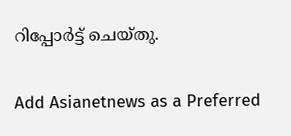റിപ്പോര്‍ട്ട് ചെയ്തു.

Add Asianetnews as a Preferred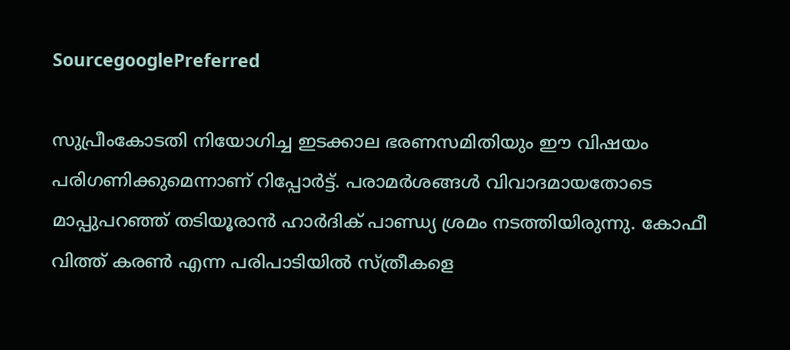SourcegooglePreferred

സുപ്രീംകോടതി നിയോഗിച്ച ഇടക്കാല ഭരണസമിതിയും ഈ വിഷയം പരിഗണിക്കുമെന്നാണ് റിപ്പോര്‍ട്ട്. പരാമര്‍ശങ്ങള്‍ വിവാദമായതോടെ മാപ്പുപറഞ്ഞ് തടിയൂരാന്‍ ഹാര്‍ദിക് പാണ്ഡ്യ ശ്രമം നടത്തിയിരുന്നു. കോഫീ വിത്ത് കരണ്‍ എന്ന പരിപാടിയില്‍ സ്ത്രീകളെ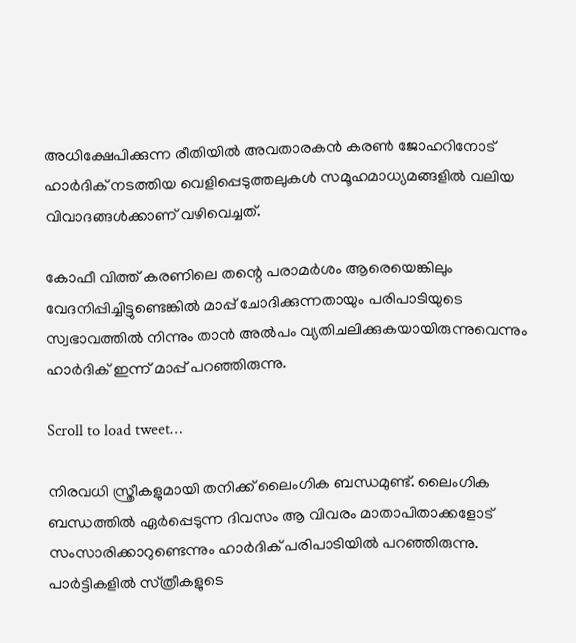അധിക്ഷേപിക്കുന്ന രീതിയില്‍ അവതാരകന്‍ കരണ്‍ ജോഹറിനോട് ഹാര്‍ദിക് നടത്തിയ വെളിപ്പെടുത്തലുകള്‍ സമൂഹമാധ്യമങ്ങളില്‍ വലിയ വിവാദങ്ങള്‍ക്കാണ് വഴിവെച്ചത്.

കോഫീ വിത്ത് കരണിലെ തന്റെ പരാമര്‍ശം ആരെയെങ്കിലും വേദനിപ്പിച്ചിട്ടുണ്ടെങ്കില്‍ മാപ്പ് ചോദിക്കുന്നതായും പരിപാടിയുടെ സ്വഭാവത്തില്‍ നിന്നും താന്‍ അല്‍പം വ്യതിചലിക്കുകയായിരുന്നുവെന്നും ഹാര്‍ദിക് ഇന്ന് മാപ്പ് പറഞ്ഞിരുന്നു.

Scroll to load tweet…

നിരവധി സ്ത്രീകളുമായി തനിക്ക് ലൈംഗിക ബന്ധമുണ്ട്. ലൈംഗിക ബന്ധത്തില്‍ ഏര്‍പ്പെടുന്ന ദിവസം ആ വിവരം മാതാപിതാക്കളോട് സംസാരിക്കാറുണ്ടെന്നും ഹാര്‍ദിക് പരിപാടിയില്‍ പറഞ്ഞിരുന്നു. പാര്‍ട്ടികളില്‍ സ്‌ത്രീകളുടെ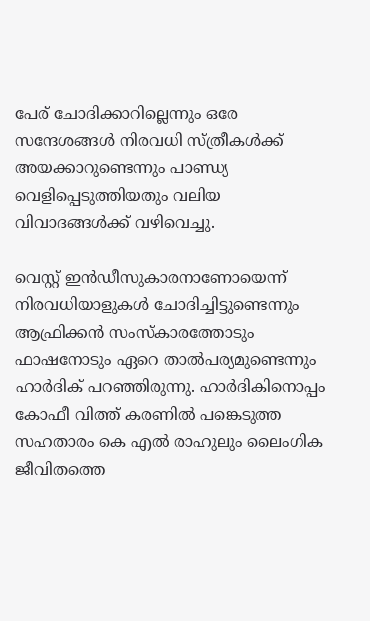പേര് ചോദിക്കാറില്ലെന്നും ഒരേ സന്ദേശങ്ങള്‍ നിരവധി സ്ത്രീകള്‍ക്ക് അയക്കാറുണ്ടെന്നും പാണ്ഡ്യ വെളിപ്പെടുത്തിയതും വലിയ വിവാദങ്ങള്‍ക്ക് വഴിവെച്ചു.

വെസ്റ്റ് ഇന്‍ഡീസുകാരനാണോയെന്ന് നിരവധിയാളുകള്‍ ചോദിച്ചിട്ടുണ്ടെന്നും ആഫ്രിക്കന്‍ സംസ്കാരത്തോടും ഫാഷനോടും ഏറെ താല്‍പര്യമുണ്ടെന്നും ഹാര്‍ദിക് പറഞ്ഞിരുന്നു. ഹാര്‍ദികിനൊപ്പം കോഫീ വിത്ത് കരണില്‍ പങ്കെടുത്ത സഹതാരം കെ എല്‍ രാഹുലും ലൈംഗിക ജീവിതത്തെ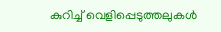കുറിച്ച് വെളിപ്പെടുത്തലുകള്‍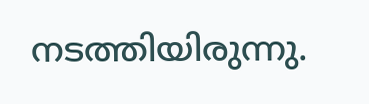നടത്തിയിരുന്നു.